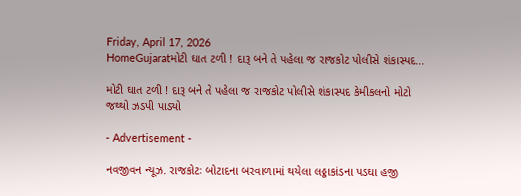Friday, April 17, 2026
HomeGujaratમોટી ઘાત ટળી ! દારૂ બને તે પહેલા જ રાજકોટ પોલીસે શંકાસ્પદ...

મોટી ઘાત ટળી ! દારૂ બને તે પહેલા જ રાજકોટ પોલીસે શંકાસ્પદ કેમીકલનો મોટો જથ્થો ઝડપી પાડ્યો

- Advertisement -

નવજીવન ન્યૂઝ. રાજકોટઃ બોટાદના બરવાળામાં થયેલા લઠ્ઠાકાંડના પડઘા હજી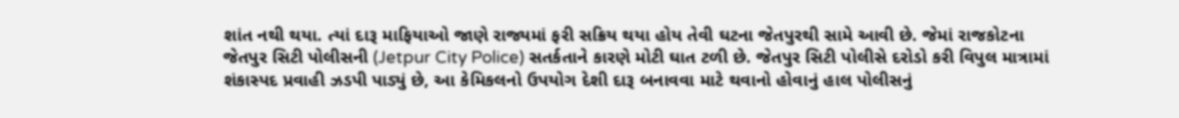શાંત નથી થયા. ત્યાં દારૂ માફિયાઓ જાણે રાજ્યમાં ફરી સક્રિય થયા હોય તેવી ઘટના જેતપુરથી સામે આવી છે. જેમાં રાજકોટના જેતપુર સિટી પોલીસની (Jetpur City Police) સતર્કતાને કારણે મોટી ઘાત ટળી છે. જેતપુર સિટી પોલીસે દરોડો કરી વિપુલ માત્રામાં શંકાસ્પદ પ્રવાહી ઝડપી પાડ્યું છે, આ કેમિકલનો ઉપયોગ દેશી દારૂ બનાવવા માટે થવાનો હોવાનું હાલ પોલીસનું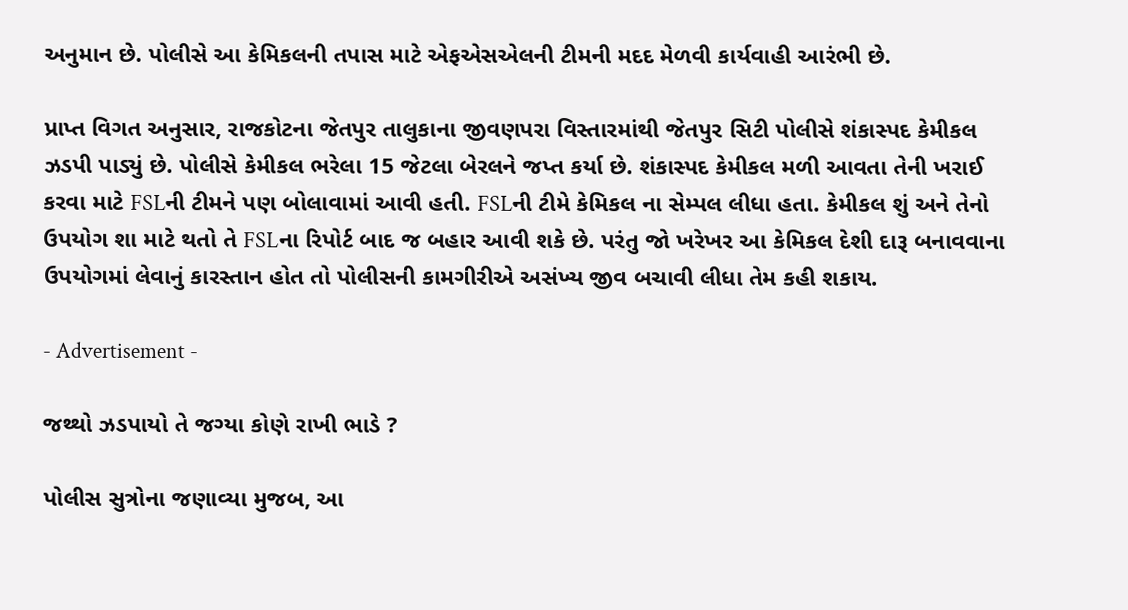અનુમાન છે. પોલીસે આ કેમિકલની તપાસ માટે એફએસએલની ટીમની મદદ મેળવી કાર્યવાહી આરંભી છે.

પ્રાપ્ત વિગત અનુસાર, રાજકોટના જેતપુર તાલુકાના જીવણપરા વિસ્તારમાંથી જેતપુર સિટી પોલીસે શંકાસ્પદ કેમીકલ ઝડપી પાડ્યું છે. પોલીસે કેમીકલ ભરેલા 15 જેટલા બેરલને જપ્ત કર્યા છે. શંકાસ્પદ કેમીકલ મળી આવતા તેની ખરાઈ કરવા માટે FSLની ટીમને પણ બોલાવામાં આવી હતી. FSLની ટીમે કેમિકલ ના સેમ્પલ લીધા હતા. કેમીકલ શું અને તેનો ઉપયોગ શા માટે થતો તે FSLના રિપોર્ટ બાદ જ બહાર આવી શકે છે. પરંતુ જો ખરેખર આ કેમિકલ દેશી દારૂ બનાવવાના ઉપયોગમાં લેવાનું કારસ્તાન હોત તો પોલીસની કામગીરીએ અસંખ્ય જીવ બચાવી લીધા તેમ કહી શકાય.

- Advertisement -

જથ્થો ઝડપાયો તે જગ્યા કોણે રાખી ભાડે ?

પોલીસ સુત્રોના જણાવ્યા મુજબ, આ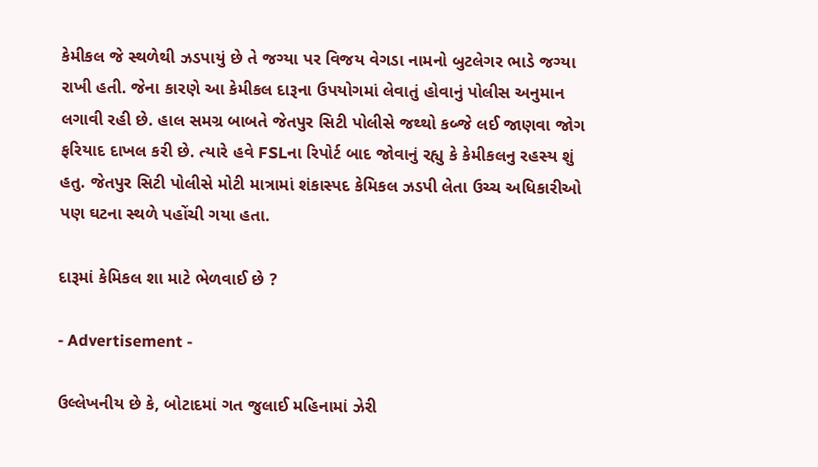કેમીકલ જે સ્થળેથી ઝડપાયું છે તે જગ્યા પર વિજય વેગડા નામનો બુટલેગર ભાડે જગ્યા રાખી હતી. જેના કારણે આ કેમીકલ દારૂના ઉપયોગમાં લેવાતું હોવાનું પોલીસ અનુમાન લગાવી રહી છે. હાલ સમગ્ર બાબતે જેતપુર સિટી પોલીસે જથ્થો કબ્જે લઈ જાણવા જોગ ફરિયાદ દાખલ કરી છે. ત્યારે હવે FSLના રિપોર્ટ બાદ જોવાનું રહ્યુ કે કેમીકલનુ રહસ્ય શું હતુ. જેતપુર સિટી પોલીસે મોટી માત્રામાં શંકાસ્પદ કેમિકલ ઝડપી લેતા ઉચ્ચ અધિકારીઓ પણ ઘટના સ્થળે પહોંચી ગયા હતા.

દારૂમાં કેમિકલ શા માટે ભેળવાઈ છે ?

- Advertisement -

ઉલ્લેખનીય છે કે, બોટાદમાં ગત જુલાઈ મહિનામાં ઝેરી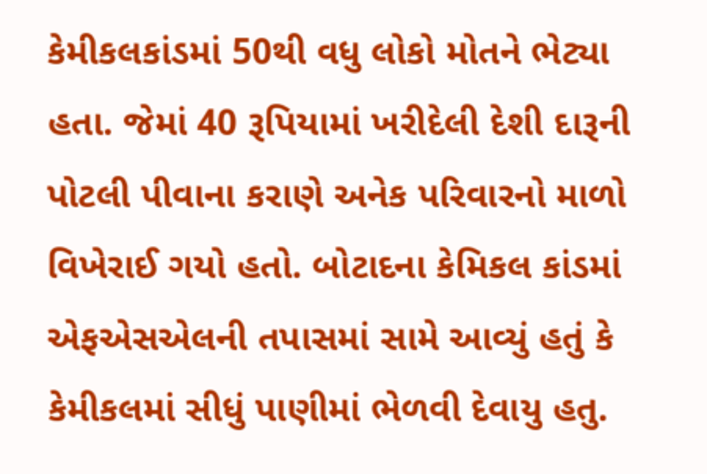કેમીકલકાંડમાં 50થી વધુ લોકો મોતને ભેટ્યા હતા. જેમાં 40 રૂપિયામાં ખરીદેલી દેશી દારૂની પોટલી પીવાના કરાણે અનેક પરિવારનો માળો વિખેરાઈ ગયો હતો. બોટાદના કેમિકલ કાંડમાં એફએસએલની તપાસમાં સામે આવ્યું હતું કે કેમીકલમાં સીધું પાણીમાં ભેળવી દેવાયુ હતુ.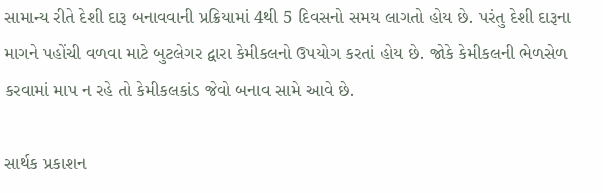સામાન્ય રીતે દેશી દારૂ બનાવવાની પ્રક્રિયામાં 4થી 5 દિવસનો સમય લાગતો હોય છે. પરંતુ દેશી દારૂના માગને પહોંચી વળવા માટે બુટલેગર દ્વારા કેમીકલનો ઉપયોગ કરતાં હોય છે. જોકે કેમીકલની ભેળસેળ કરવામાં માપ ન રહે તો કેમીકલકાંડ જેવો બનાવ સામે આવે છે.

સાર્થક પ્રકાશન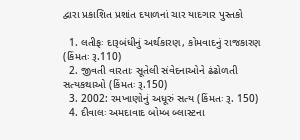દ્વારા પ્રકાશિત પ્રશાંત દયાળનાં ચાર યાદગાર પુસ્તકો

  1. લતીફઃ દારૂબંધીનું અર્થકારણ, કોમવાદનું રાજકારણ (કિંમતઃ રૂ.110)
  2. જીવતી વારતાઃ સૂતેલી સંવેદનાઓને ઢંઢોળતી સત્યકથાઓ (કિંમતઃ રૂ.150)
  3. 2002: રમખાણોનું અધૂરું સત્ય (કિંમતઃ રૂ. 150)
  4. દીવાલઃ અમદાવાદ બોમ્બ બ્લાસ્ટના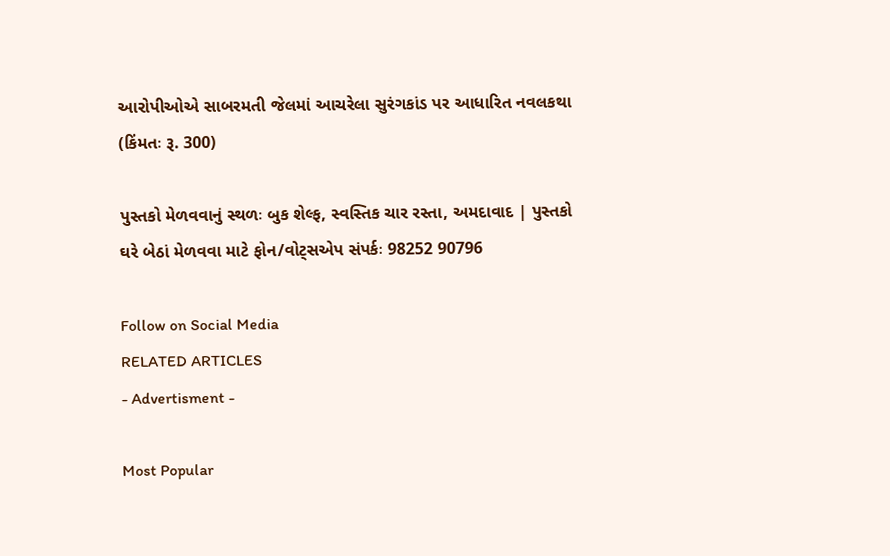આરોપીઓએ સાબરમતી જેલમાં આચરેલા સુરંગકાંડ પર આધારિત નવલકથા (કિંમતઃ રૂ. 300)

પુસ્તકો મેળવવાનું સ્થળઃ બુક શેલ્ફ, સ્વસ્તિક ચાર રસ્તા, અમદાવાદ | પુસ્તકો ઘરે બેઠાં મેળવવા માટે ફોન/વોટ્સએપ સંપર્કઃ 98252 90796

Follow on Social Media
RELATED ARTICLES
- Advertisment -

Most Popular